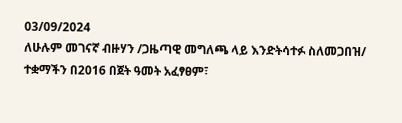03/09/2024
ለሁሉም መገናኛ ብዙሃን /ጋዜጣዊ መግለጫ ላይ እንድትሳተፉ ስለመጋበዝ/
ተቋማችን በ2016 በጀት ዓመት አፈፃፀም፣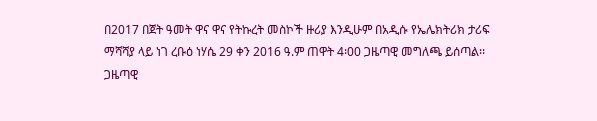በ2017 በጀት ዓመት ዋና ዋና የትኩረት መስኮች ዙሪያ እንዲሁም በአዲሱ የኤሌክትሪክ ታሪፍ ማሻሻያ ላይ ነገ ረቡዕ ነሃሴ 29 ቀን 2016 ዓ.ም ጠዋት 4፡00 ጋዜጣዊ መግለጫ ይሰጣል፡፡
ጋዜጣዊ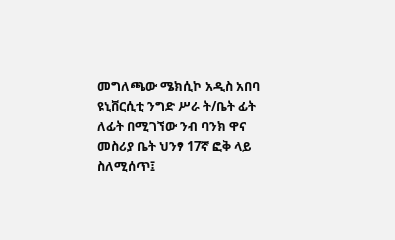መግለጫው ሜክሲኮ አዲስ አበባ ዩኒቨርሲቲ ንግድ ሥራ ት/ቤት ፊት ለፊት በሚገኘው ንብ ባንክ ዋና መስሪያ ቤት ህንፃ 17ኛ ፎቅ ላይ ስለሚሰጥ፤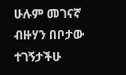ሁሉም መገናኛ ብዙሃን በቦታው ተገኝታችሁ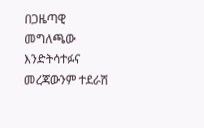በጋዜጣዊ መግለጫው እንድትሳተፉና መረጃውንም ተደራሽ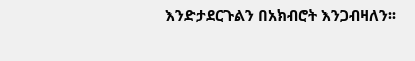እንድታደርጉልን በአክብሮት እንጋብዛለን፡፡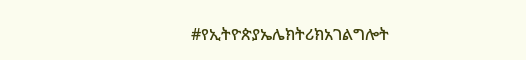#የኢትዮጵያኤሌክትሪክአገልግሎት